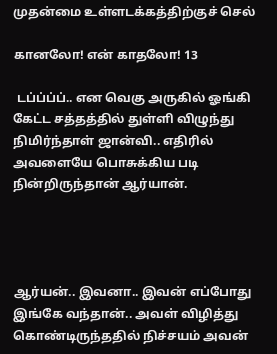முதன்மை உள்ளடக்கத்திற்குச் செல்

கானலோ! என் காதலோ! 13

 டப்ப்ப்ப்.. என வெகு அருகில் ஓங்கி கேட்ட சத்தத்தில் துள்ளி விழுந்து நிமிர்ந்தாள் ஜான்வி.. எதிரில் அவளையே பொசுக்கிய படி நின்றிருந்தான் ஆர்யான்.




ஆர்யன்.. இவனா.. இவன் எப்போது இங்கே வந்தான்.. அவள் விழித்து கொண்டிருந்ததில் நிச்சயம் அவன்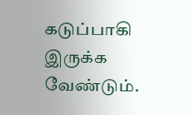கடுப்பாகி இருக்க வேண்டும்.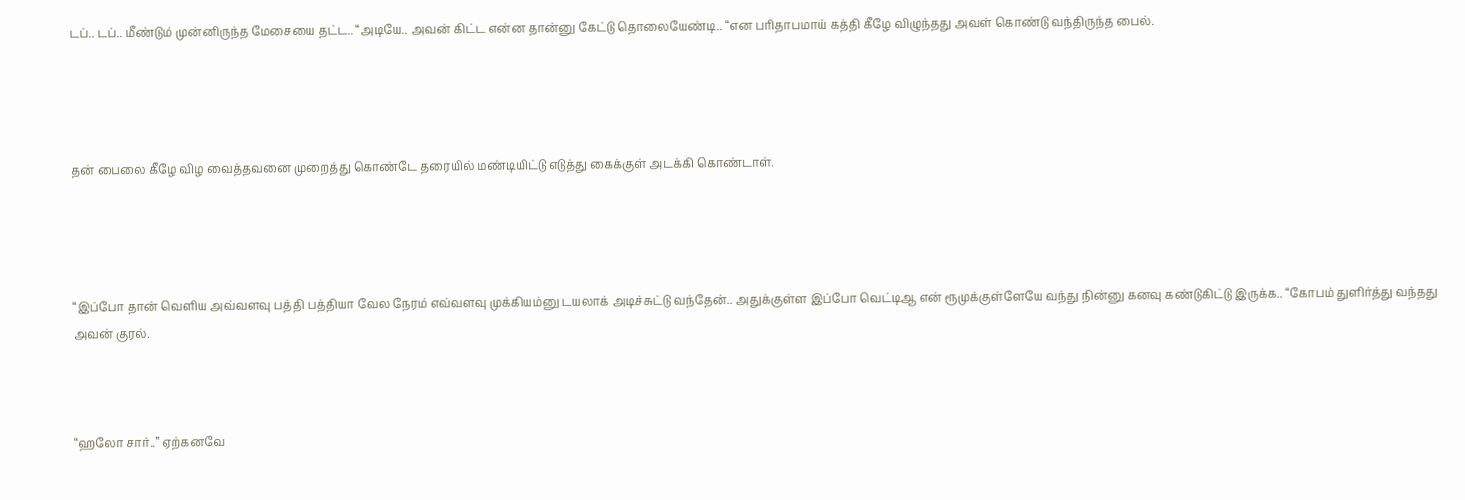டப்.. டப்.. மீண்டும் முன்னிருந்த மேசையை தட்ட.. “அடியே.. அவன் கிட்ட என்ன தான்னு கேட்டு தொலையேண்டி.. “என பரிதாபமாய் கத்தி கீழே விழுந்தது அவள் கொண்டு வந்திருந்த பைல்.




தன் பைலை கீழே விழ வைத்தவனை முறைத்து கொண்டே தரையில் மண்டியிட்டு எடுத்து கைக்குள் அடக்கி கொண்டாள்.




“இப்போ தான் வெளிய அவ்வளவு பத்தி பத்தியா வேல நேரம் எவ்வளவு முக்கியம்னு டயலாக் அடிச்சுட்டு வந்தேன்.. அதுக்குள்ள இப்போ வெட்டிஆ என் ரூமுக்குள்ளேயே வந்து நின்னு கனவு கண்டுகிட்டு இருக்க.. “கோபம் துளிர்த்து வந்தது அவன் குரல்.



“ஹலோ சார்..” ஏற்கனவே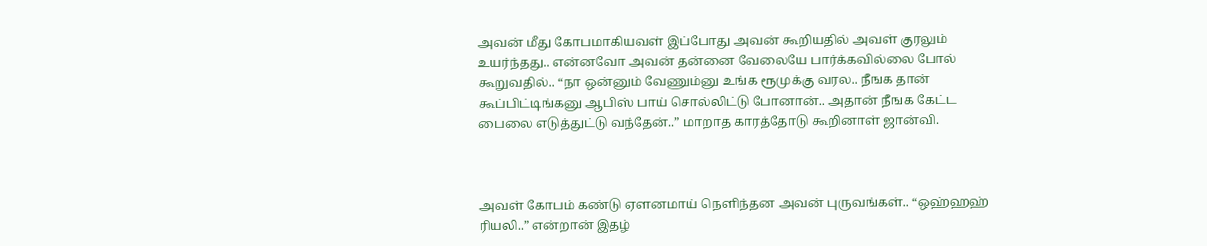அவன் மீது கோபமாகியவள் இப்போது அவன் கூறியதில் அவள் குரலும் உயர்ந்தது.. என்னவோ அவன் தன்னை வேலையே பார்க்கவில்லை போல் கூறுவதில்.. “நா ஒன்னும் வேணும்னு உங்க ரூமுக்கு வரல.. நீஙக தான் கூப்பிட்டிங்கனு ஆபிஸ் பாய் சொல்லிட்டு போனான்.. அதான் நீஙக கேட்ட பைலை எடுத்துட்டு வந்தேன்..” மாறாத காரத்தோடு கூறினாள் ஜான்வி.



அவள் கோபம் கண்டு ஏளனமாய் நெளிந்தன அவன் புருவங்கள்.. “ஒஹ்ஹஹ் ரியலி..” என்றான் இதழ்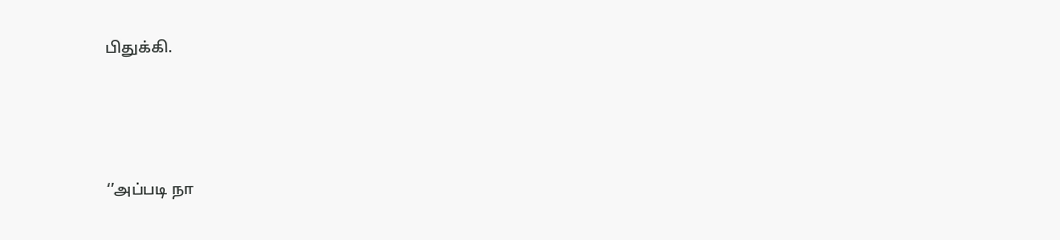பிதுக்கி.




‘’அப்படி நா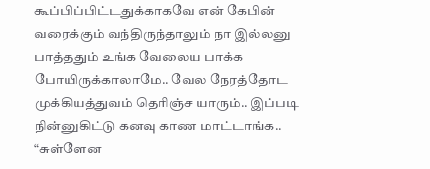கூப்பிப்பிட்டதுக்காகவே என் கேபின் வரைக்கும் வந்திருந்தாலும் நா இல்லனு பாத்ததும் உங்க வேலைய பாக்க போயிருக்காலாமே.. வேல நேரத்தோட முக்கியத்துவம் தெரிஞ்ச யாரும்.. இப்படி நின்னுகிட்டு கனவு காண மாட்டாங்க.. “சுள்ளேன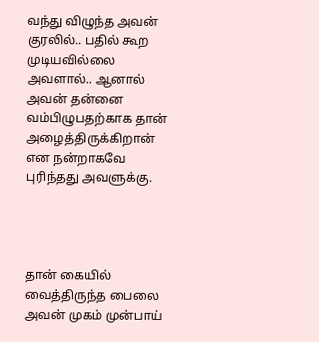வந்து விழுந்த அவன் குரலில்.. பதில் கூற முடியவில்லை அவளால்.. ஆனால் அவன் தன்னை வம்பிழுபதற்காக தான் அழைத்திருக்கிறான் என நன்றாகவே புரிந்தது அவளுக்கு.




தான் கையில் வைத்திருந்த பைலை அவன் முகம் முன்பாய்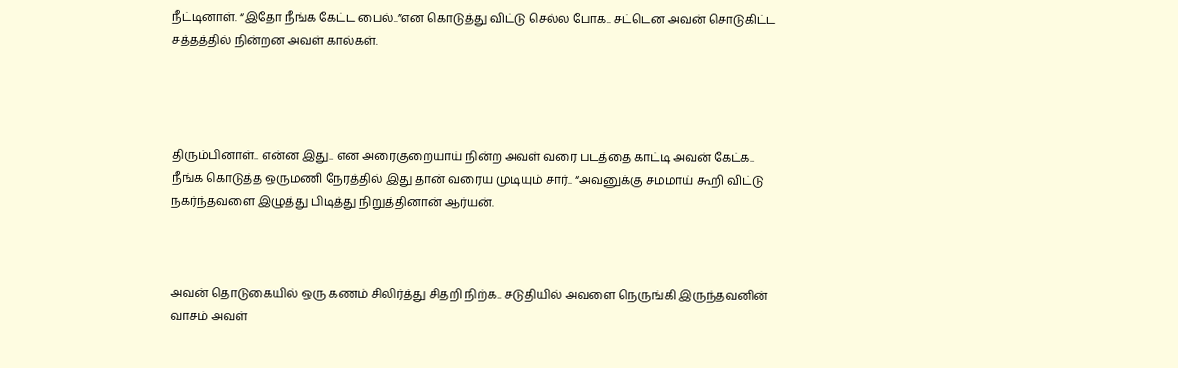நீட்டினாள். “இதோ நீங்க கேட்ட பைல்..”என கொடுத்து விட்டு செல்ல போக.. சட்டென அவன் சொடுகிட்ட சத்தத்தில் நின்றன அவள் கால்கள்.




திரும்பினாள்.. என்ன இது.. என அரைகுறையாய் நின்ற அவள் வரை படத்தை காட்டி அவன் கேட்க.. நீங்க கொடுத்த ஒருமணி நேரத்தில் இது தான் வரைய முடியும் சார்.. “அவனுக்கு சமமாய் கூறி விட்டு நகர்ந்தவளை இழுத்து பிடித்து நிறுத்தினான் ஆர்யன்.



அவன் தொடுகையில் ஒரு கணம் சிலிர்த்து சிதறி நிற்க.. சடுதியில் அவளை நெருங்கி இருந்தவனின் வாசம் அவள்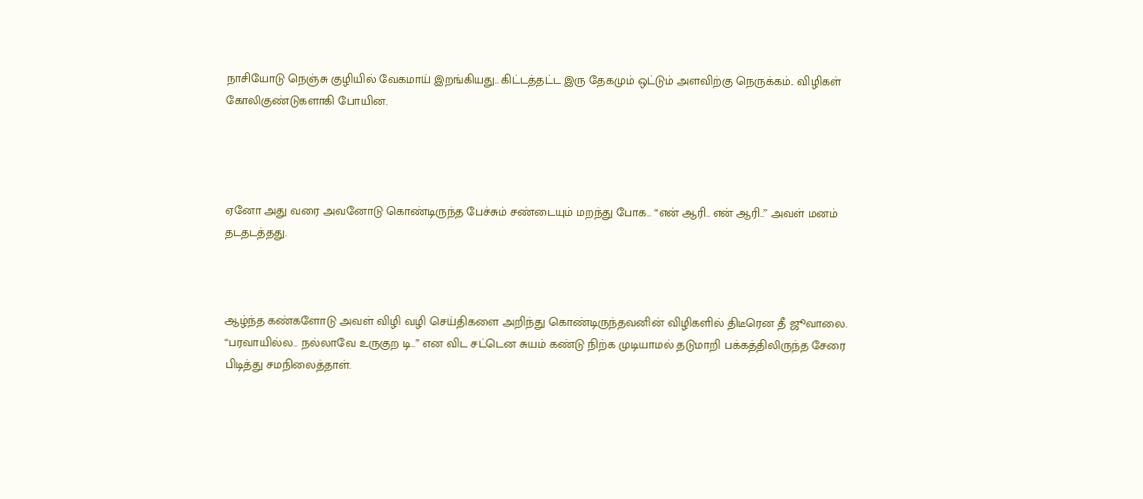நாசியோடு நெஞ்சு குழியில் வேகமாய் இறங்கியது.. கிட்டத்தட்ட இரு தேகமும் ஒட்டும் அளவிற்கு நெருக்கம்.. விழிகள் கோலிகுண்டுகளாகி போயின.




ஏனோ அது வரை அவனோடு கொண்டிருந்த பேச்சும் சண்டையும் மறந்து போக.. “என் ஆரி.. என் ஆரி..’’ அவள் மனம் தடதடத்தது.



ஆழ்ந்த கண்களோடு அவள் விழி வழி செய்திகளை அறிந்து கொண்டிருந்தவனின் விழிகளில் திடீரென தீ ஜூவாலை. “பரவாயில்ல.. நல்லாவே உருகுற டி..” என விட சட்டென சுயம் கண்டு நிற்க முடியாமல் தடுமாறி பக்கத்திலிருந்த சேரை பிடித்து சமநிலைத்தாள்.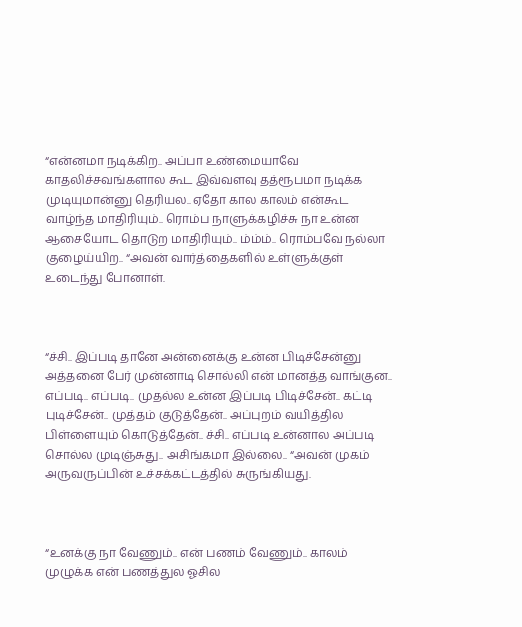“என்னமா நடிக்கிற.. அப்பா உண்மையாவே காதலிச்சவங்களால கூட இவ்வளவு தத்ரூபமா நடிக்க முடியுமான்னு தெரியல.. ஏதோ கால காலம் என்கூட வாழ்ந்த மாதிரியும்.. ரொம்ப நாளுக்கழிச்சு நா உன்ன ஆசையோட தொடுற மாதிரியும்.. ம்ம்ம்.. ரொம்பவே நல்லா குழைய்யிற.. “அவன் வார்த்தைகளில் உள்ளுக்குள் உடைந்து போனாள்.



“ச்சி.. இப்படி தானே அன்னைக்கு உன்ன பிடிச்சேன்னு அத்தனை பேர் முன்னாடி சொல்லி என் மானத்த வாங்குன.. எப்படி.. எப்படி.. முதல்ல உன்ன இப்படி பிடிச்சேன்.. கட்டி புடிச்சேன்.. முத்தம் குடுத்தேன்.. அப்புறம் வயித்தில பிள்ளையும் கொடுத்தேன்.. ச்சி.. எப்படி உன்னால அப்படி சொல்ல முடிஞ்சுது.. அசிங்கமா இல்லை.. “அவன் முகம் அருவருப்பின் உச்சக்கட்டத்தில் சுருங்கியது.



“உனக்கு நா வேணும்.. என் பணம் வேணும்.. காலம் முழுக்க என் பணத்துல ஓசில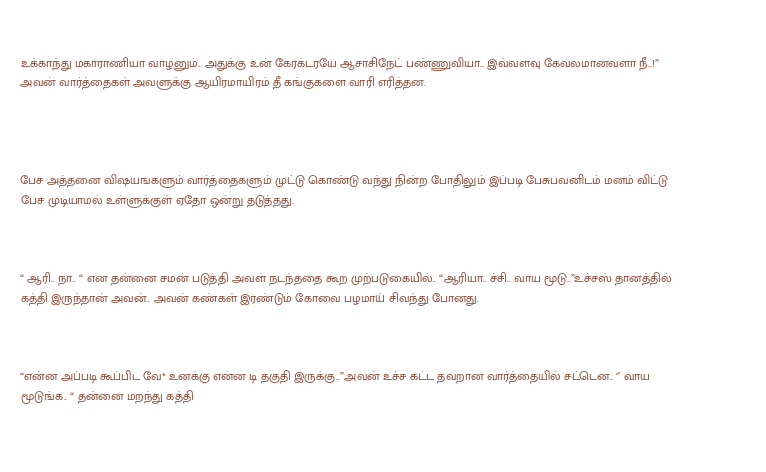உக்காந்து மகாராணியா வாழனும்.. அதுக்கு உன் கேரக்டரயே ஆசாசிநேட் பண்ணுவியா.. இவ்வளவு கேவலமானவளா நீ..!” அவன் வார்த்தைகள் அவளுக்கு ஆயிரமாயிரம் தீ கங்குகளை வாரி எரித்தன.




பேச அத்தனை விஷயஙகளும் வார்த்தைகளும் முட்டு கொண்டு வந்து நின்ற போதிலும் இப்படி பேசுபவனிடம் மனம் விட்டு பேச முடியாமல் உள்ளுக்குள் ஏதோ ஒன்று தடுத்தது.



“ ஆரி.. நா.. “ என தன்னை சமன் படுத்தி அவள் நடந்ததை கூற முற்படுகையில்.. “ஆரியா.. ச்சி.. வாய மூடு..”உச்சஸ் தானத்தில் கத்தி இருந்தான் அவன்.. அவன் கண்கள் இரண்டும் கோவை பழமாய் சிவந்து போனது.



“என்ன அப்படி கூப்பிட வே* உனக்கு என்ன டி தகுதி இருக்கு..”அவன் உச்ச கட்ட தவறான வார்த்தையில் சட்டென.. ‘’ வாய மூடுங்க.. “ தன்னை மறந்து கத்தி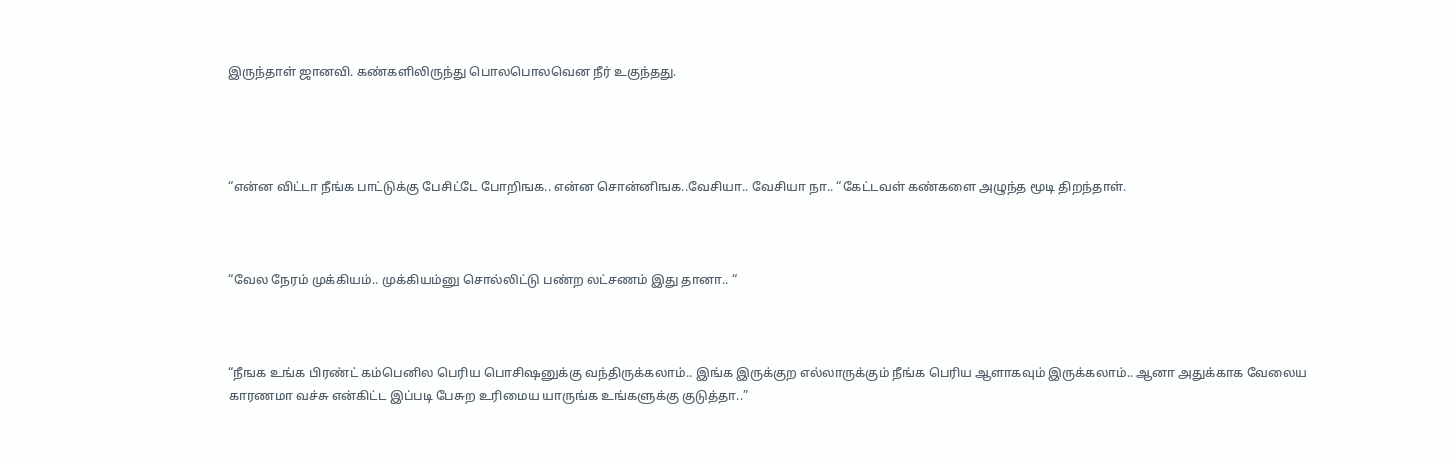இருந்தாள் ஜானவி. கண்களிலிருந்து பொலபொலவென நீர் உகுந்தது.




“என்ன விட்டா நீங்க பாட்டுக்கு பேசிட்டே போறிஙக.. என்ன சொன்னிஙக..வேசியா.. வேசியா நா.. “கேட்டவள் கண்களை அழுந்த மூடி திறந்தாள்.



“வேல நேரம் முக்கியம்.. முக்கியம்னு சொல்லிட்டு பண்ற லட்சணம் இது தானா.. “



“நீஙக உங்க பிரண்ட் கம்பெனில பெரிய பொசிஷனுக்கு வந்திருக்கலாம்.. இங்க இருக்குற எல்லாருக்கும் நீங்க பெரிய ஆளாகவும் இருக்கலாம்.. ஆனா அதுக்காக வேலைய காரணமா வச்சு என்கிட்ட இப்படி பேசுற உரிமைய யாருங்க உங்களுக்கு குடுத்தா..”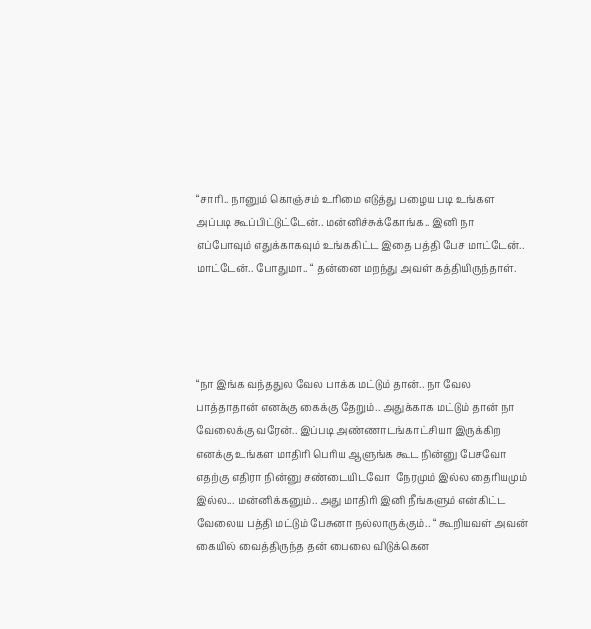“சாரி.. நானும் கொஞ்சம் உரிமை எடுத்து பழைய படி உங்கள அப்படி கூப்பிட்டுட்டேன்.. மன்னிச்சுக்கோங்க.. இனி நா எப்போவும் எதுக்காகவும் உங்ககிட்ட இதை பத்தி பேச மாட்டேன்.. மாட்டேன்.. போதுமா.. “ தன்னை மறந்து அவள் கத்தியிருந்தாள்.




“நா இங்க வந்ததுல வேல பாக்க மட்டும் தான்.. நா வேல பாத்தாதான் எனக்கு கைக்கு தேறும்.. அதுக்காக மட்டும் தான் நா வேலைக்கு வரேன்.. இப்படி அண்ணாடங்காட்சியா இருக்கிற எனக்கு உங்கள மாதிரி பெரிய ஆளுங்க கூட நின்னு பேசவோ எதற்கு எதிரா நின்னு சண்டையிடவோ  நேரமும் இல்ல தைரியமும் இல்ல... மன்னிக்கனும்.. அது மாதிரி இனி நீங்களும் என்கிட்ட வேலைய பத்தி மட்டும் பேசுனா நல்லாருக்கும்.. “ கூறியவள் அவன் கையில் வைத்திருந்த தன் பைலை விடுக்கென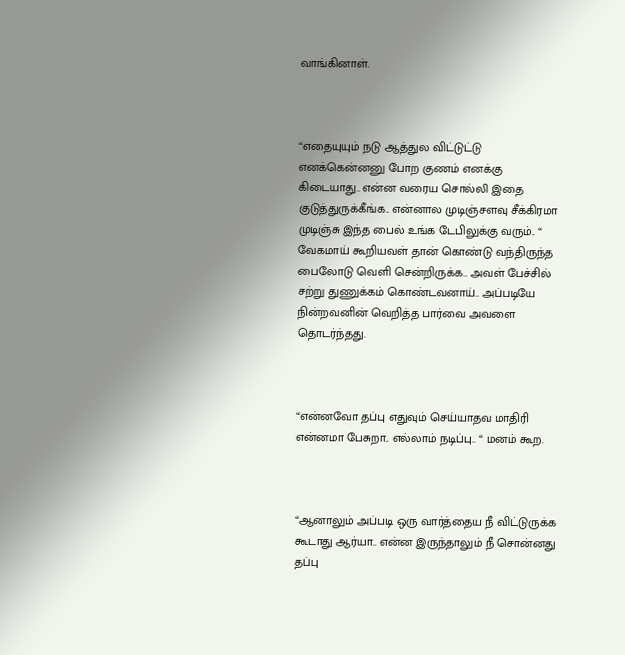வாங்கினாள்.



“எதையுயும் நடு ஆத்துல விட்டுட்டு எனக்கென்னனு போற குணம் எனக்கு கிடையாது.. என்ன வரைய சொல்லி இதை குடுத்துருக்கீங்க.. என்னால முடிஞ்சளவு சீக்கிரமா முடிஞ்சு இந்த பைல் உங்க டேபிலுக்கு வரும்.. “ வேகமாய் கூறியவள் தான் கொண்டு வந்திருந்த பைலோடு வெளி சென்றிருக்க.. அவள் பேச்சில் சற்று துணுக்கம் கொண்டவனாய்.. அப்படியே நின்றவனின் வெறித்த பார்வை அவளை தொடர்ந்தது.



“என்னவோ தப்பு எதுவும் செய்யாதவ மாதிரி என்னமா பேசுறா.. எல்லாம் நடிப்பு.. “ மனம் கூற.



“ஆனாலும் அப்படி ஒரு வார்த்தைய நீ விட்டுருக்க கூடாது ஆர்யா.. என்ன இருந்தாலும் நீ சொன்னது தப்பு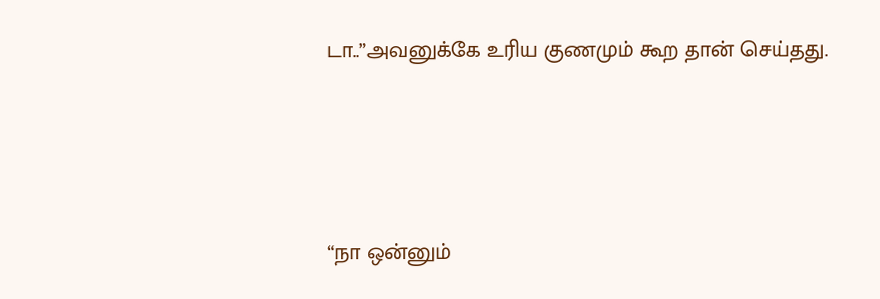டா..”அவனுக்கே உரிய குணமும் கூற தான் செய்தது.




“நா ஒன்னும்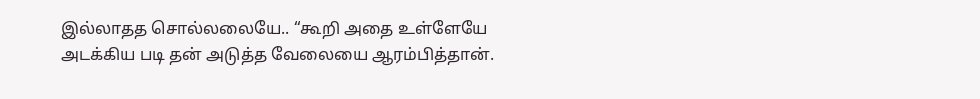இல்லாதத சொல்லலையே.. “கூறி அதை உள்ளேயே அடக்கிய படி தன் அடுத்த வேலையை ஆரம்பித்தான்.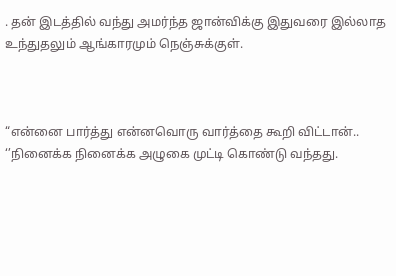. தன் இடத்தில் வந்து அமர்ந்த ஜான்விக்கு இதுவரை இல்லாத உந்துதலும் ஆங்காரமும் நெஞ்சுக்குள்.



“என்னை பார்த்து என்னவொரு வார்த்தை கூறி விட்டான்.. ‘’நினைக்க நினைக்க அழுகை முட்டி கொண்டு வந்தது.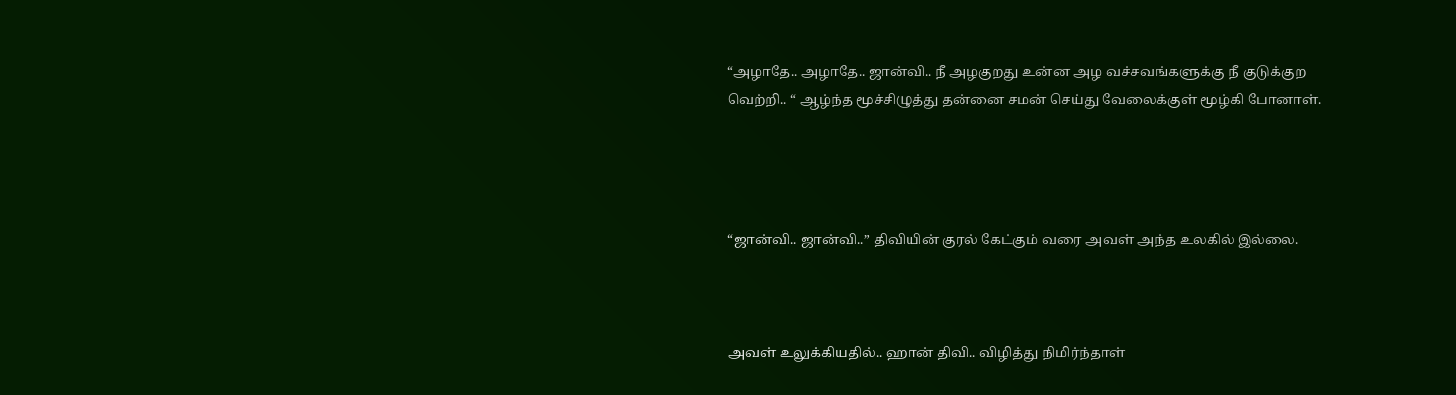“அழாதே.. அழாதே.. ஜான்வி.. நீ அழகுறது உன்ன அழ வச்சவங்களுக்கு நீ குடுக்குற வெற்றி.. “ ஆழ்ந்த மூச்சிழுத்து தன்னை சமன் செய்து வேலைக்குள் மூழ்கி போனாள்.




“ஜான்வி.. ஜான்வி..” திவியின் குரல் கேட்கும் வரை அவள் அந்த உலகில் இல்லை.



அவள் உலுக்கியதில்.. ஹான் திவி.. விழித்து நிமிர்ந்தாள்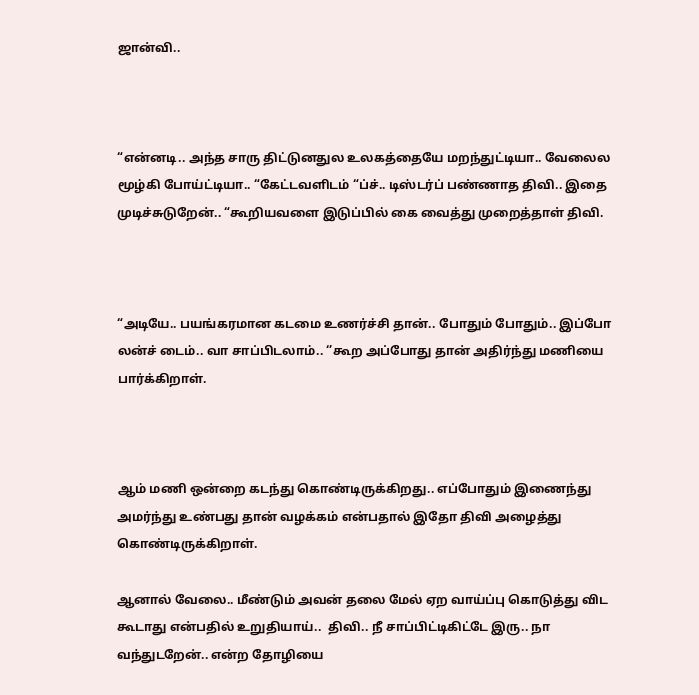ஜான்வி..



“என்னடி.. அந்த சாரு திட்டுனதுல உலகத்தையே மறந்துட்டியா.. வேலைல மூழ்கி போய்ட்டியா.. “கேட்டவளிடம் “ப்ச்.. டிஸ்டர்ப் பண்ணாத திவி.. இதை முடிச்சுடுறேன்.. “கூறியவளை இடுப்பில் கை வைத்து முறைத்தாள் திவி.



“அடியே.. பயங்கரமான கடமை உணர்ச்சி தான்.. போதும் போதும்.. இப்போ லன்ச் டைம்.. வா சாப்பிடலாம்.. ‘’கூற அப்போது தான் அதிர்ந்து மணியை பார்க்கிறாள்.



ஆம் மணி ஒன்றை கடந்து கொண்டிருக்கிறது.. எப்போதும் இணைந்து அமர்ந்து உண்பது தான் வழக்கம் என்பதால் இதோ திவி அழைத்து கொண்டிருக்கிறாள்.

ஆனால் வேலை.. மீண்டும் அவன் தலை மேல் ஏற வாய்ப்பு கொடுத்து விட கூடாது என்பதில் உறுதியாய்..  திவி.. நீ சாப்பிட்டிகிட்டே இரு.. நா வந்துடறேன்.. என்ற தோழியை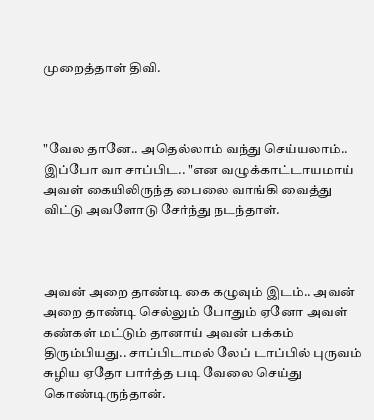முறைத்தாள் திவி.



"வேல தானே.. அதெல்லாம் வந்து செய்யலாம்.. இப்போ வா சாப்பிட.. "என வழுக்காட்டாயமாய் அவள் கையிலிருந்த பைலை வாங்கி வைத்து விட்டு அவளோடு சேர்ந்து நடந்தாள்.



அவன் அறை தாண்டி கை கழுவும் இடம்.. அவன் அறை தாண்டி செல்லும் போதும் ஏனோ அவள் கண்கள் மட்டும் தானாய் அவன் பக்கம் திரும்பியது.. சாப்பிடாமல் லேப் டாப்பில் புருவம் சுழிய ஏதோ பார்த்த படி வேலை செய்து கொண்டிருந்தான்.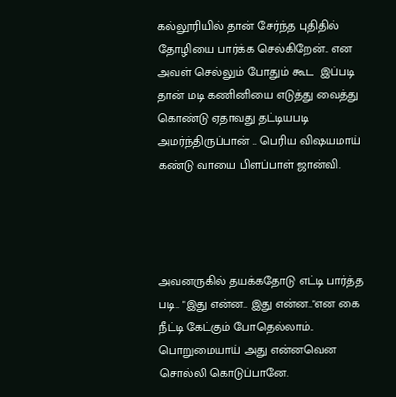கல்லூரியில் தான் சேர்ந்த புதிதில் தோழியை பார்க்க செல்கிறேன்.. என அவள் செல்லும் போதும் கூட  இப்படி தான் மடி கணினியை எடுத்து வைத்து கொண்டு ஏதாவது தட்டியபடி அமர்ந்திருப்பான் .. பெரிய விஷயமாய் கண்டு வாயை பிளப்பாள் ஜான்வி.




அவனருகில் தயக்கதோடு எட்டி பார்த்த படி.. "இது என்ன.. இது என்ன.."என கை நீட்டி கேட்கும் போதெல்லாம்.. பொறுமையாய் அது என்னவென சொல்லி கொடுப்பானே.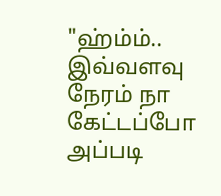"ஹ்ம்ம்.. இவ்வளவு நேரம் நா கேட்டப்போ அப்படி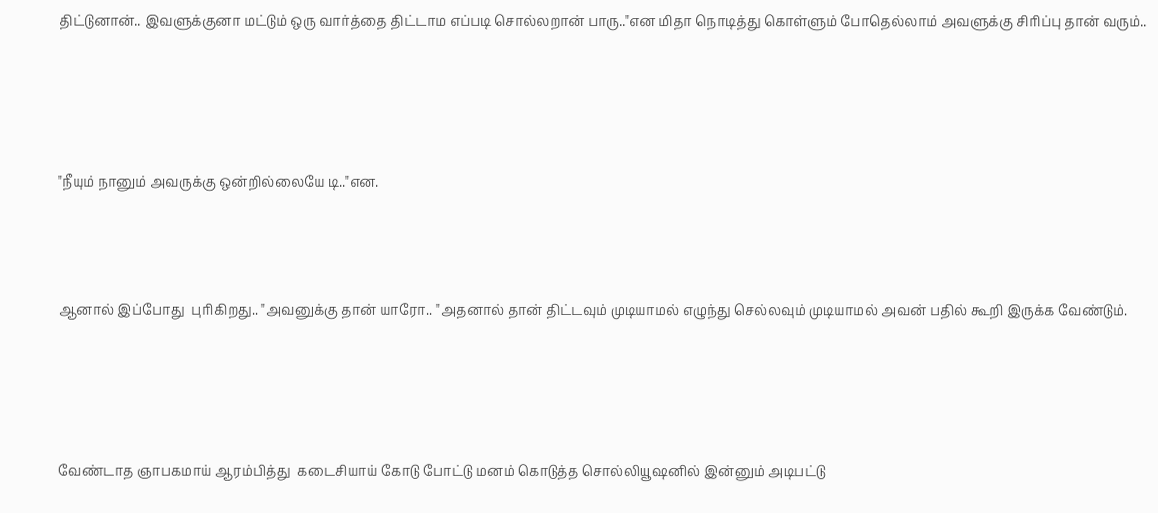திட்டுனான்.. இவளுக்குனா மட்டும் ஒரு வார்த்தை திட்டாம எப்படி சொல்லறான் பாரு.."என மிதா நொடித்து கொள்ளும் போதெல்லாம் அவளுக்கு சிரிப்பு தான் வரும்..




"நீயும் நானும் அவருக்கு ஒன்றில்லையே டி.."என.



ஆனால் இப்போது  புரிகிறது.. "அவனுக்கு தான் யாரோ.. "அதனால் தான் திட்டவும் முடியாமல் எழுந்து செல்லவும் முடியாமல் அவன் பதில் கூறி இருக்க வேண்டும்.




வேண்டாத ஞாபகமாய் ஆரம்பித்து  கடைசியாய் கோடு போட்டு மனம் கொடுத்த சொல்லியூஷனில் இன்னும் அடிபட்டு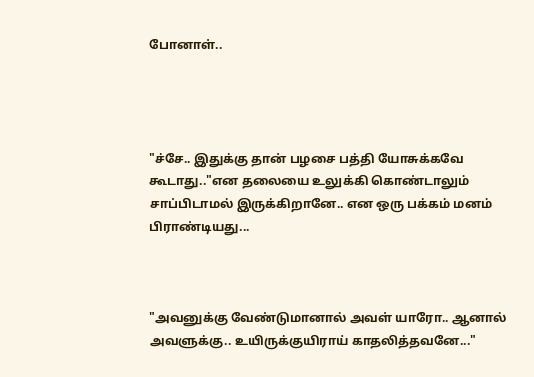போனாள்..




"ச்சே.. இதுக்கு தான் பழசை பத்தி யோசுக்கவே கூடாது.."என தலையை உலுக்கி கொண்டாலும் சாப்பிடாமல் இருக்கிறானே.. என ஒரு பக்கம் மனம் பிராண்டியது...



"அவனுக்கு வேண்டுமானால் அவள் யாரோ.. ஆனால் அவளுக்கு.. உயிருக்குயிராய் காதலித்தவனே..."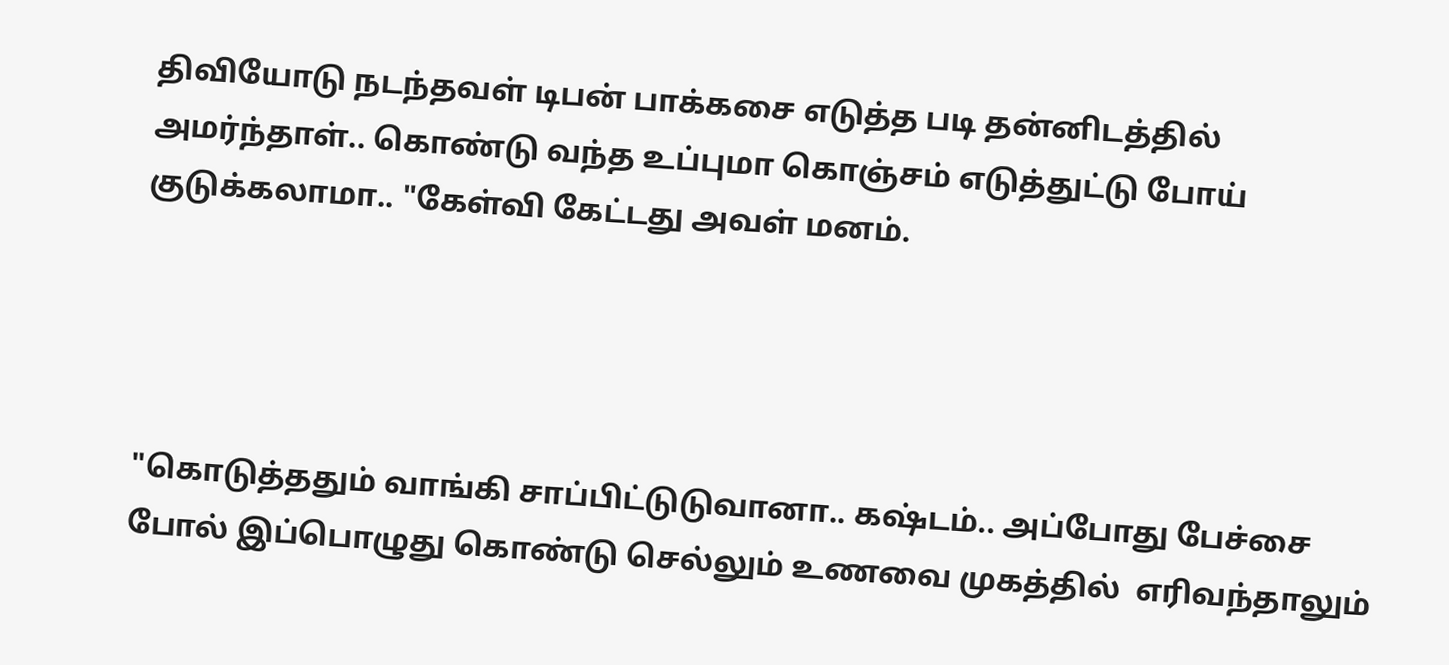திவியோடு நடந்தவள் டிபன் பாக்கசை எடுத்த படி தன்னிடத்தில் அமர்ந்தாள்.. கொண்டு வந்த உப்புமா கொஞ்சம் எடுத்துட்டு போய் குடுக்கலாமா.. "கேள்வி கேட்டது அவள் மனம்.




"கொடுத்ததும் வாங்கி சாப்பிட்டுடுவானா.. கஷ்டம்.. அப்போது பேச்சை போல் இப்பொழுது கொண்டு செல்லும் உணவை முகத்தில்  எரிவந்தாலும்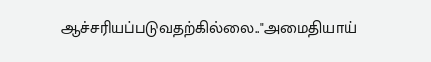ஆச்சரியப்படுவதற்கில்லை.."அமைதியாய்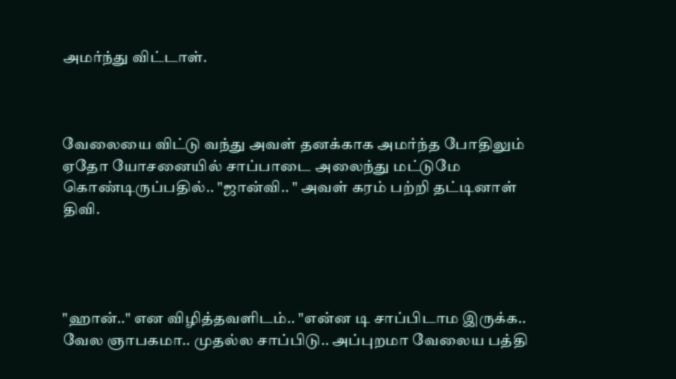அமர்ந்து விட்டாள்.



வேலையை விட்டு வந்து அவள் தனக்காக அமர்ந்த போதிலும் ஏதோ யோசனையில் சாப்பாடை அலைந்து மட்டுமே கொண்டிருப்பதில்.. "ஜான்வி.. " அவள் கரம் பற்றி தட்டினாள் திவி.




"ஹான்.." என விழித்தவளிடம்.. "என்ன டி சாப்பிடாம இருக்க.. வேல ஞாபகமா.. முதல்ல சாப்பிடு.. அப்புறமா வேலைய பத்தி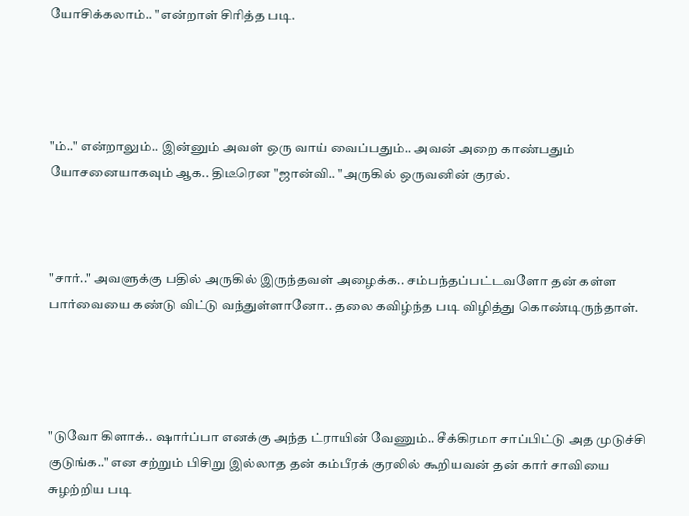யோசிக்கலாம்.. "என்றாள் சிரித்த படி.




"ம்.." என்றாலும்.. இன்னும் அவள் ஒரு வாய் வைப்பதும்.. அவன் அறை காண்பதும் யோசனையாகவும் ஆக.. திடீரென "ஜான்வி.. "அருகில் ஒருவனின் குரல்.



"சார்.." அவளுக்கு பதில் அருகில் இருந்தவள் அழைக்க.. சம்பந்தப்பட்டவளோ தன் கள்ள பார்வையை கண்டு விட்டு வந்துள்ளானோ.. தலை கவிழ்ந்த படி விழித்து கொண்டிருந்தாள்.




"டுவோ கிளாக்.. ஷார்ப்பா எனக்கு அந்த ட்ராயின் வேணும்.. சீக்கிரமா சாப்பிட்டு அத முடுச்சி குடுங்க.." என சற்றும் பிசிறு இல்லாத தன் கம்பீரக் குரலில் கூறியவன் தன் கார் சாவியை சுழற்றிய படி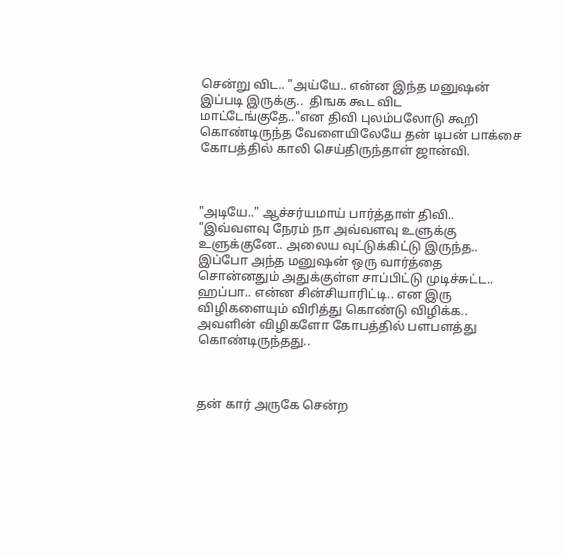சென்று விட.. "அய்யே.. என்ன இந்த மனுஷன் இப்படி இருக்கு..  திஙக கூட விட மாட்டேங்குதே.."என திவி புலம்பலோடு கூறி கொண்டிருந்த வேளையிலேயே தன் டிபன் பாக்சை கோபத்தில் காலி செய்திருந்தாள் ஜான்வி.



"அடியே.." ஆச்சர்யமாய் பார்த்தாள் திவி.. "இவ்வளவு நேரம் நா அவ்வளவு உளுக்கு உளுக்குனே.. அலைய வுட்டுக்கிட்டு இருந்த.. இப்போ அந்த மனுஷன் ஒரு வார்த்தை சொன்னதும் அதுக்குள்ள சாப்பிட்டு முடிச்சுட்ட.. ஹப்பா.. என்ன சின்சியாரிட்டி.. என இரு விழிகளையும் விரித்து கொண்டு விழிக்க.. அவளின் விழிகளோ கோபத்தில் பளபளத்து கொண்டிருந்தது..



தன் கார் அருகே சென்ற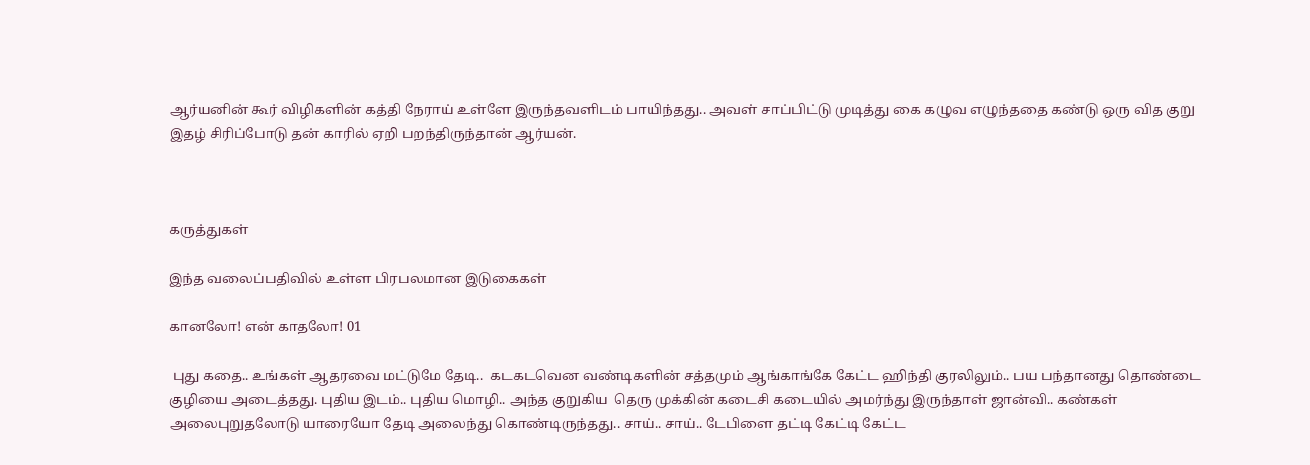ஆர்யனின் கூர் விழிகளின் கத்தி நேராய் உள்ளே இருந்தவளிடம் பாயிந்தது.. அவள் சாப்பிட்டு முடித்து கை கழுவ எழுந்ததை கண்டு ஒரு வித குறு இதழ் சிரிப்போடு தன் காரில் ஏறி பறந்திருந்தான் ஆர்யன்.



கருத்துகள்

இந்த வலைப்பதிவில் உள்ள பிரபலமான இடுகைகள்

கானலோ! என் காதலோ! 01

 புது கதை.. உங்கள் ஆதரவை மட்டுமே தேடி..  கடகடவென வண்டிகளின் சத்தமும் ஆங்காங்கே கேட்ட ஹிந்தி குரலிலும்.. பய பந்தானது தொண்டை குழியை அடைத்தது. புதிய இடம்.. புதிய மொழி.. அந்த குறுகிய  தெரு முக்கின் கடைசி கடையில் அமர்ந்து இருந்தாள் ஜான்வி.. கண்கள் அலைபுறுதலோடு யாரையோ தேடி அலைந்து கொண்டிருந்தது.. சாய்.. சாய்.. டேபிளை தட்டி கேட்டி கேட்ட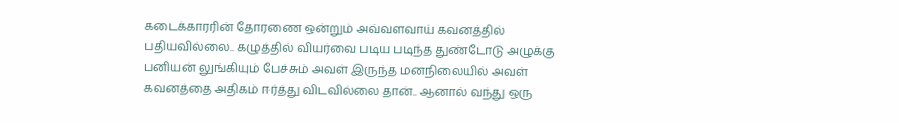கடைக்காரரின் தோரணை ஒன்றும் அவ்வளவாய் கவனத்தில் பதியவில்லை.. கழுத்தில் வியர்வை படிய படிந்த துண்டோடு அழுக்கு பனியன் லுங்கியும் பேச்சும் அவள் இருந்த மனநிலையில் அவள் கவனத்தை அதிகம் ஈர்த்து விடவில்லை தான்.. ஆனால் வந்து ஒரு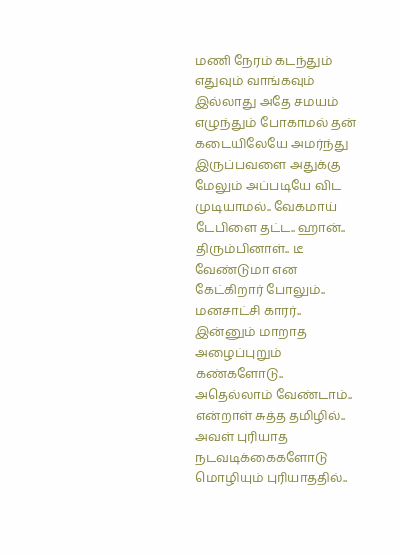மணி நேரம் கடந்தும் எதுவும் வாங்கவும் இல்லாது அதே சமயம் எழுந்தும் போகாமல் தன் கடையிலேயே அமர்ந்து இருப்பவளை அதுக்கு மேலும் அப்படியே விட முடியாமல்.. வேகமாய் டேபிளை தட்ட.. ஹான்.. திரும்பினாள்.. டீ வேண்டுமா என கேட்கிறார் போலும்.. மனசாட்சி காரர்..  இன்னும் மாறாத அழைப்புறும் கண்களோடு.. அதெல்லாம் வேண்டாம்.. என்றாள் சுத்த தமிழில்.. அவள் புரியாத நடவடிக்கைகளோடு மொழியும் புரியாததில்..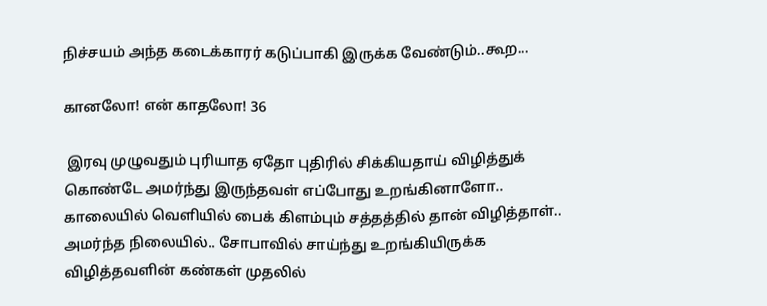நிச்சயம் அந்த கடைக்காரர் கடுப்பாகி இருக்க வேண்டும்..கூற...

கானலோ! என் காதலோ! 36

 இரவு முழுவதும் புரியாத ஏதோ புதிரில் சிக்கியதாய் விழித்துக் கொண்டே அமர்ந்து இருந்தவள் எப்போது உறங்கினாளோ.. காலையில் வெளியில் பைக் கிளம்பும் சத்தத்தில் தான் விழித்தாள்.. அமர்ந்த நிலையில்.. சோபாவில் சாய்ந்து உறங்கியிருக்க விழித்தவளின் கண்கள் முதலில்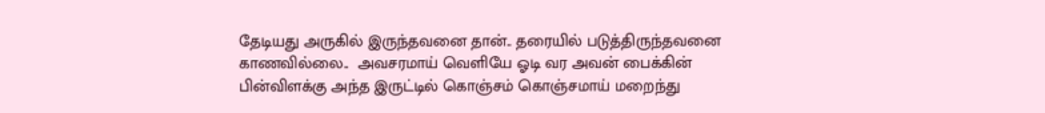தேடியது அருகில் இருந்தவனை தான்.. தரையில் படுத்திருந்தவனை காணவில்லை..  அவசரமாய் வெளியே ஓடி வர அவன் பைக்கின் பின்விளக்கு அந்த இருட்டில் கொஞ்சம் கொஞ்சமாய் மறைந்து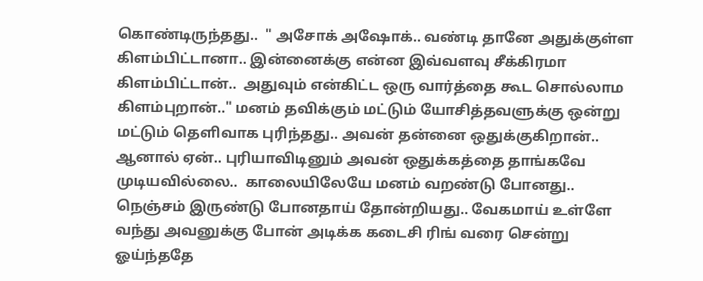கொண்டிருந்தது..  " அசோக் அஷோக்.. வண்டி தானே அதுக்குள்ள கிளம்பிட்டானா.. இன்னைக்கு என்ன இவ்வளவு சீக்கிரமா கிளம்பிட்டான்..  அதுவும் என்கிட்ட ஒரு வார்த்தை கூட சொல்லாம கிளம்புறான்.." மனம் தவிக்கும் மட்டும் யோசித்தவளுக்கு ஒன்று மட்டும் தெளிவாக புரிந்தது.. அவன் தன்னை ஒதுக்குகிறான்..  ஆனால் ஏன்.. புரியாவிடினும் அவன் ஒதுக்கத்தை தாங்கவே முடியவில்லை..  காலையிலேயே மனம் வறண்டு போனது.. நெஞ்சம் இருண்டு போனதாய் தோன்றியது.. வேகமாய் உள்ளே வந்து அவனுக்கு போன் அடிக்க கடைசி ரிங் வரை சென்று ஓய்ந்ததே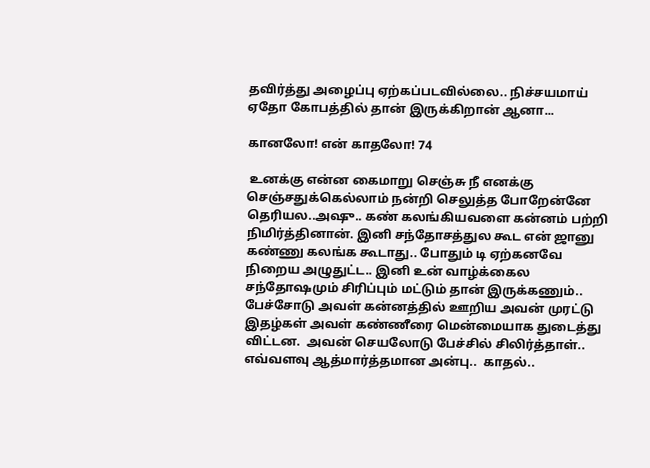தவிர்த்து அழைப்பு ஏற்கப்படவில்லை.. நிச்சயமாய் ஏதோ கோபத்தில் தான் இருக்கிறான் ஆனா...

கானலோ! என் காதலோ! 74

 உனக்கு என்ன கைமாறு செஞ்சு நீ எனக்கு செஞ்சதுக்கெல்லாம் நன்றி செலுத்த போறேன்னே தெரியல..அஷு.. கண் கலங்கியவளை கன்னம் பற்றி நிமிர்த்தினான். இனி சந்தோசத்துல கூட என் ஜானு கண்ணு கலங்க கூடாது.. போதும் டி ஏற்கனவே நிறைய அழுதுட்ட.. இனி உன் வாழ்க்கைல சந்தோஷமும் சிரிப்பும் மட்டும் தான் இருக்கணும்.. பேச்சோடு அவள் கன்னத்தில் ஊறிய அவன் முரட்டு இதழ்கள் அவள் கண்ணீரை மென்மையாக துடைத்து விட்டன.  அவன் செயலோடு பேச்சில் சிலிர்த்தாள்.. எவ்வளவு ஆத்மார்த்தமான அன்பு..  காதல்..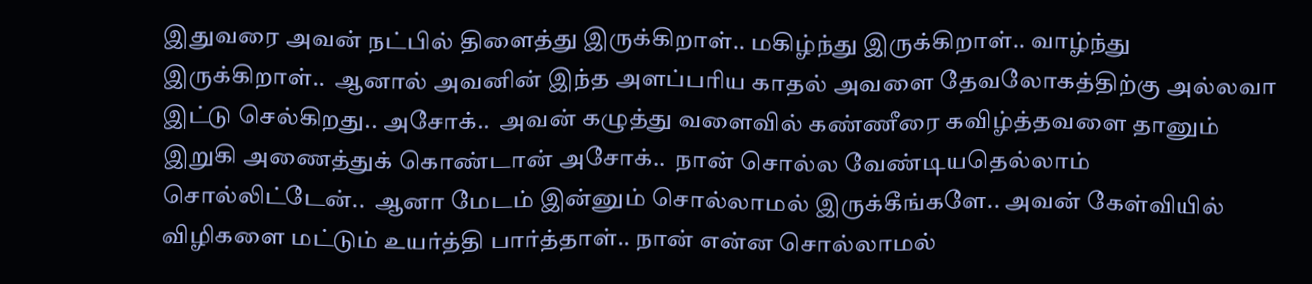இதுவரை அவன் நட்பில் திளைத்து இருக்கிறாள்.. மகிழ்ந்து இருக்கிறாள்.. வாழ்ந்து இருக்கிறாள்..  ஆனால் அவனின் இந்த அளப்பரிய காதல் அவளை தேவலோகத்திற்கு அல்லவா இட்டு செல்கிறது.. அசோக்..  அவன் கழுத்து வளைவில் கண்ணீரை கவிழ்த்தவளை தானும் இறுகி அணைத்துக் கொண்டான் அசோக்..  நான் சொல்ல வேண்டியதெல்லாம் சொல்லிட்டேன்..  ஆனா மேடம் இன்னும் சொல்லாமல் இருக்கீங்களே.. அவன் கேள்வியில் விழிகளை மட்டும் உயர்த்தி பார்த்தாள்.. நான் என்ன சொல்லாமல்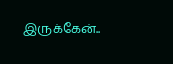இருக்கேன்..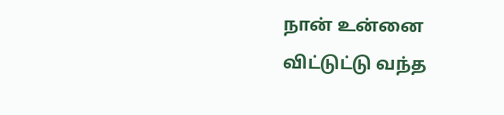நான் உன்னை விட்டுட்டு வந்த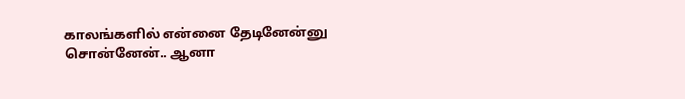காலங்களில் என்னை தேடினேன்னு சொன்னேன்.. ஆனா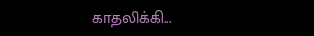காதலிக்கி...